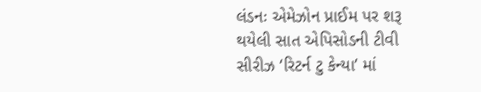લંડનઃ એમેઝોન પ્રાઈમ પર શરૂ થયેલી સાત એપિસોડની ટીવી સીરીઝ ‘રિટર્ન ટુ કેન્યા’ માં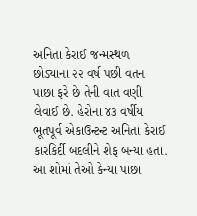અનિતા કેરાઈ જન્મસ્થળ છોડ્યાના ૨૨ વર્ષ પછી વતન પાછા ફરે છે તેની વાત વણી લેવાઈ છે. હેરોના ૪૩ વર્ષીય ભૂતપૂર્વ એકાઉન્ટન્ટ અનિતા કેરાઈ કારકિર્દી બદલીને શેફ બન્યા હતા. આ શોમાં તેઓ કેન્યા પાછા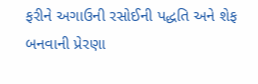ફરીને અગાઉની રસોઈની પદ્ધતિ અને શેફ બનવાની પ્રેરણા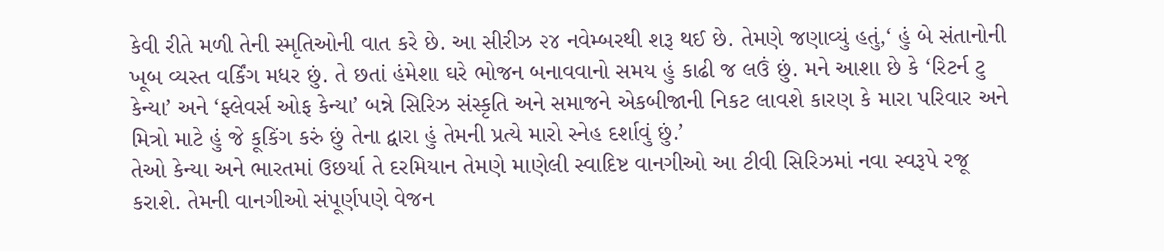કેવી રીતે મળી તેની સ્મૃતિઓની વાત કરે છે. આ સીરીઝ ૨૪ નવેમ્બરથી શરૂ થઈ છે. તેમણે જણાવ્યું હતું,‘ હું બે સંતાનોની ખૂબ વ્યસ્ત વર્કિંગ મધર છું. તે છતાં હંમેશા ઘરે ભોજન બનાવવાનો સમય હું કાઢી જ લઉં છું. મને આશા છે કે ‘રિટર્ન ટુ કેન્યા’ અને ‘ફ્લેવર્સ ઓફ કેન્યા’ બન્ને સિરિઝ સંસ્કૃતિ અને સમાજને એકબીજાની નિકટ લાવશે કારણ કે મારા પરિવાર અને મિત્રો માટે હું જે કૂકિંગ કરું છું તેના દ્વારા હું તેમની પ્રત્યે મારો સ્નેહ દર્શાવું છું.’
તેઓ કેન્યા અને ભારતમાં ઉછર્યા તે દરમિયાન તેમણે માણેલી સ્વાદિષ્ટ વાનગીઓ આ ટીવી સિરિઝમાં નવા સ્વરૂપે રજૂ કરાશે. તેમની વાનગીઓ સંપૂર્ણપણે વેજન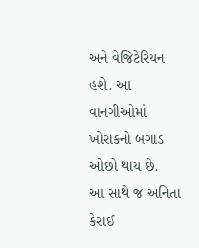અને વેજિટેરિયન હશે. આ વાનગીઓમાં ખોરાકનો બગાડ ઓછો થાય છે.
આ સાથે જ અનિતા કેરાઈ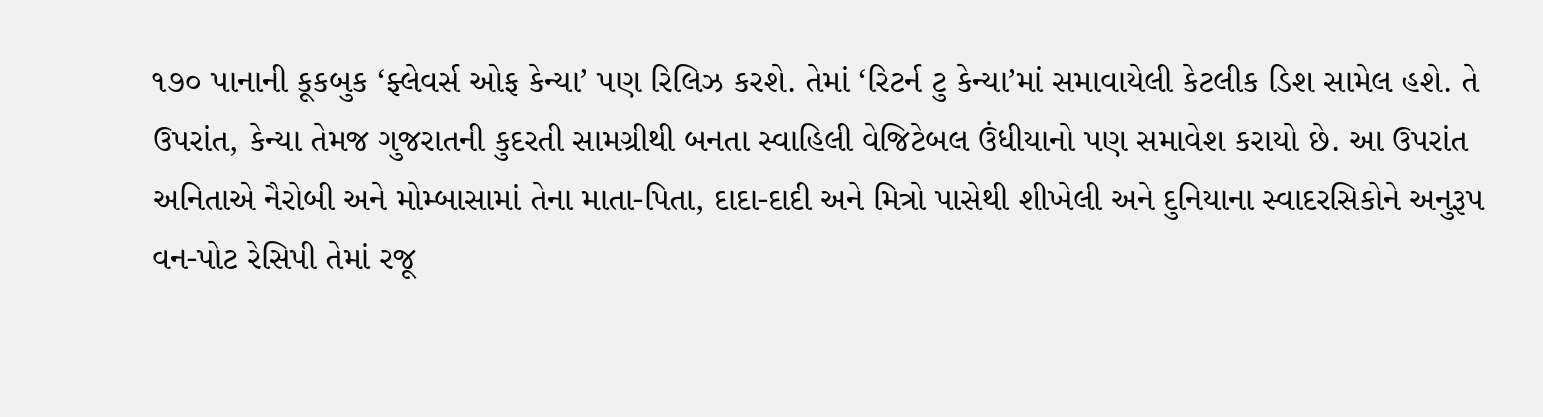૧૭૦ પાનાની કૂકબુક ‘ફ્લેવર્સ ઓફ કેન્યા’ પણ રિલિઝ કરશે. તેમાં ‘રિટર્ન ટુ કેન્યા’માં સમાવાયેલી કેટલીક ડિશ સામેલ હશે. તે ઉપરાંત, કેન્યા તેમજ ગુજરાતની કુદરતી સામગ્રીથી બનતા સ્વાહિલી વેજિટેબલ ઉંધીયાનો પણ સમાવેશ કરાયો છે. આ ઉપરાંત અનિતાએ નૈરોબી અને મોમ્બાસામાં તેના માતા-પિતા, દાદા-દાદી અને મિત્રો પાસેથી શીખેલી અને દુનિયાના સ્વાદરસિકોને અનુરૂપ વન-પોટ રેસિપી તેમાં રજૂ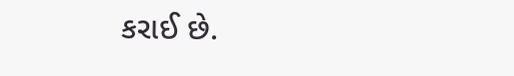કરાઈ છે.